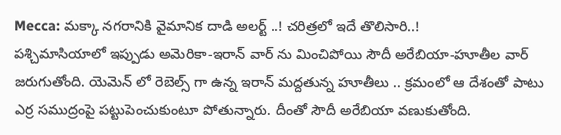Mecca: మక్కా నగరానికి వైమానిక దాడి అలర్ట్ ..! చరిత్రలో ఇదే తొలిసారి..!
పశ్చిమాసియాలో ఇప్పుడు అమెరికా-ఇరాన్ వార్ ను మించిపోయి సౌదీ అరేబియా-హూతీల వార్ జరుగుతోంది. యెమెన్ లో రెబెల్స్ గా ఉన్న ఇరాన్ మద్దతున్న హూతీలు .. క్రమంలో ఆ దేశంతో పాటు ఎర్ర సముద్రంపై పట్టుపెంచుకుంటూ పోతున్నారు. దీంతో సౌదీ అరేబియా వణుకుతోంది.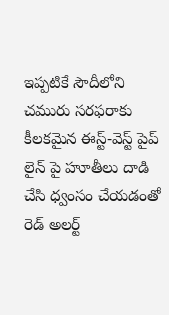ఇప్పటికే సౌదీలోని చమురు సరఫరాకు కీలకమైన ఈస్ట్-వెస్ట్ పైప్ లైన్ పై హూతీలు దాడి చేసి ధ్వంసం చేయడంతో రెడ్ అలర్ట్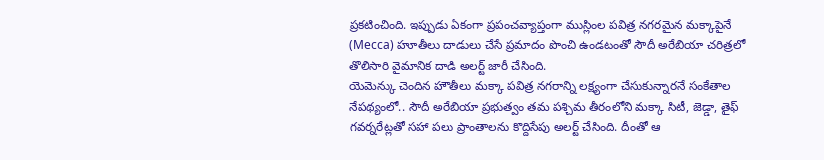ప్రకటించింది. ఇప్పుడు ఏకంగా ప్రపంచవ్యాప్తంగా ముస్లింల పవిత్ర నగరమైన మక్కాపైనే (Mecca) హూతీలు దాడులు చేసే ప్రమాదం పొంచి ఉండటంతో సౌదీ అరేబియా చరిత్రలో తొలిసారి వైమానిక దాడి అలర్ట్ జారీ చేసింది.
యెమెన్కు చెందిన హౌతీలు మక్కా పవిత్ర నగరాన్ని లక్ష్యంగా చేసుకున్నారనే సంకేతాల నేపథ్యంలో.. సౌదీ అరేబియా ప్రభుత్వం తమ పశ్చిమ తీరంలోని మక్కా సిటీ, జెడ్డా, తైఫ్ గవర్నరేట్లతో సహా పలు ప్రాంతాలను కొద్దిసేపు అలర్ట్ చేసింది. దీంతో ఆ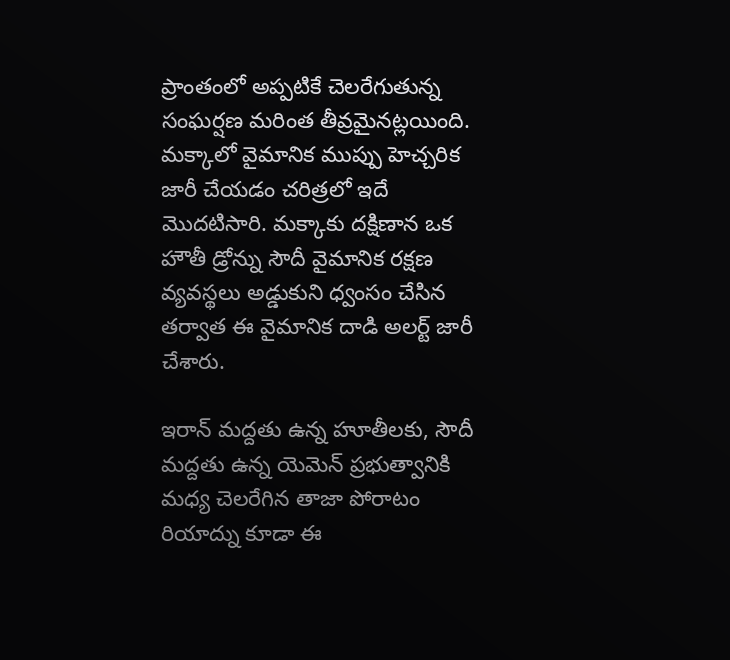ప్రాంతంలో అప్పటికే చెలరేగుతున్న సంఘర్షణ మరింత తీవ్రమైనట్లయింది. మక్కాలో వైమానిక ముప్పు హెచ్చరిక జారీ చేయడం చరిత్రలో ఇదే మొదటిసారి. మక్కాకు దక్షిణాన ఒక హౌతీ డ్రోన్ను సౌదీ వైమానిక రక్షణ వ్యవస్థలు అడ్డుకుని ధ్వంసం చేసిన తర్వాత ఈ వైమానిక దాడి అలర్ట్ జారీ చేశారు.

ఇరాన్ మద్దతు ఉన్న హూతీలకు, సౌదీ మద్దతు ఉన్న యెమెన్ ప్రభుత్వానికి మధ్య చెలరేగిన తాజా పోరాటం రియాద్ను కూడా ఈ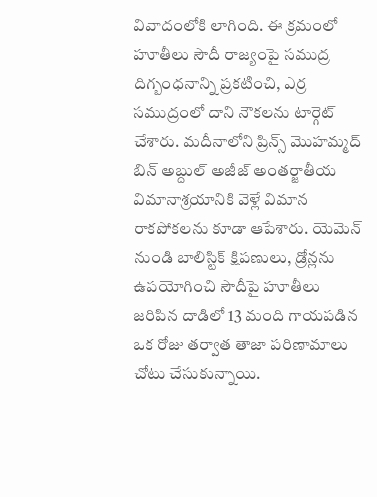వివాదంలోకి లాగింది. ఈ క్రమంలో హూతీలు సౌదీ రాజ్యంపై సముద్ర దిగ్బంధనాన్ని ప్రకటించి, ఎర్ర సముద్రంలో దాని నౌకలను టార్గెట్ చేశారు. మదీనాలోని ప్రిన్స్ మొహమ్మద్ బిన్ అబ్దుల్ అజీజ్ అంతర్జాతీయ విమానాశ్రయానికి వెళ్లే విమాన రాకపోకలను కూడా ఆపేశారు. యెమెన్ నుండి బాలిస్టిక్ క్షిపణులు, డ్రోన్లను ఉపయోగించి సౌదీపై హూతీలు జరిపిన దాడిలో 13 మంది గాయపడిన ఒక రోజు తర్వాత తాజా పరిణామాలు చోటు చేసుకున్నాయి.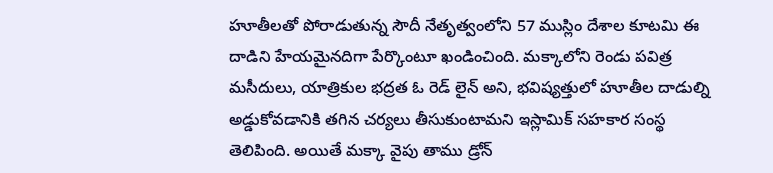హూతీలతో పోరాడుతున్న సౌదీ నేతృత్వంలోని 57 ముస్లిం దేశాల కూటమి ఈ దాడిని హేయమైనదిగా పేర్కొంటూ ఖండించింది. మక్కాలోని రెండు పవిత్ర మసీదులు, యాత్రికుల భద్రత ఓ రెడ్ లైన్ అని, భవిష్యత్తులో హూతీల దాడుల్ని అడ్డుకోవడానికి తగిన చర్యలు తీసుకుంటామని ఇస్లామిక్ సహకార సంస్థ తెలిపింది. అయితే మక్కా వైపు తాము డ్రోన్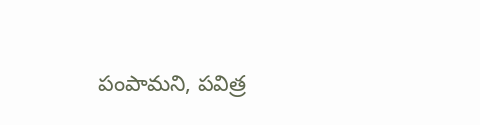పంపామని, పవిత్ర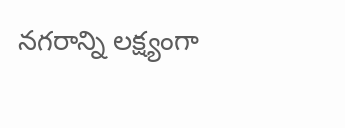నగరాన్ని లక్ష్యంగా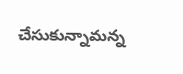చేసుకున్నామన్న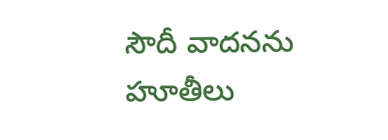సౌదీ వాదనను హూతీలు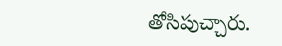తోసిపుచ్చారు.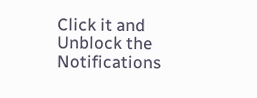Click it and Unblock the Notifications